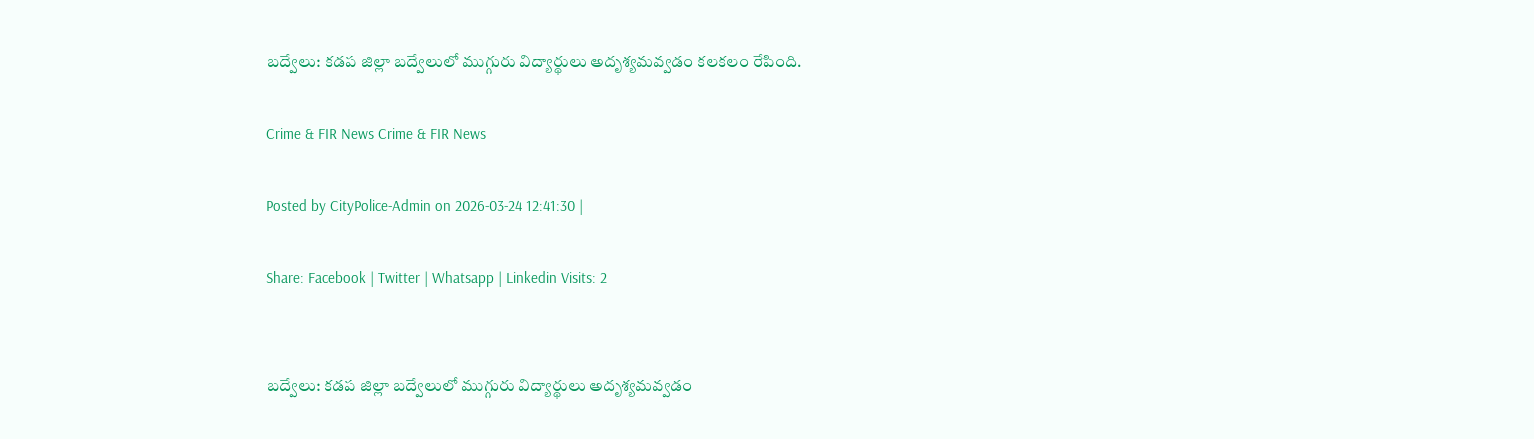బద్వేలు: కడప జిల్లా బద్వేలులో ముగ్గురు విద్యార్థులు అదృశ్యమవ్వడం కలకలం రేపింది.

Crime & FIR News Crime & FIR News

Posted by CityPolice-Admin on 2026-03-24 12:41:30 |

Share: Facebook | Twitter | Whatsapp | Linkedin Visits: 2


బద్వేలు: కడప జిల్లా బద్వేలులో ముగ్గురు విద్యార్థులు అదృశ్యమవ్వడం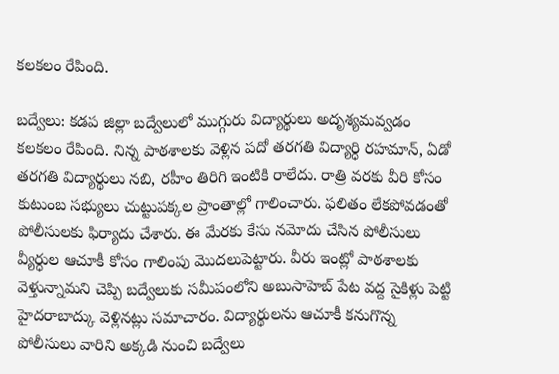కలకలం రేపింది.

బద్వేలు: కడప జిల్లా బద్వేలులో ముగ్గురు విద్యార్థులు అదృశ్యమవ్వడం కలకలం రేపింది. నిన్న పాఠశాలకు వెళ్లిన పదో తరగతి విద్యార్ధి రహమాన్, ఏడో తరగతి విద్యార్థులు నబి, రహీం తిరిగి ఇంటికి రాలేదు. రాత్రి వరకు వీరి కోసం కుటుంబ సభ్యులు చుట్టుపక్కల ప్రాంతాల్లో గాలించారు. ఫలితం లేకపోవడంతో పోలీసులకు ఫిర్యాదు చేశారు. ఈ మేరకు కేసు నమోదు చేసిన పోలీసులు వ్యీర్ధుల ఆచూకీ కోసం గాలింపు మొదలుపెట్టారు. వీరు ఇంట్లో పాఠశాలకు వెళ్తున్నామని చెప్పి బద్వేలుకు సమీపంలోని అబుసాహెబ్ పేట వద్ద సైకిళ్లు పెట్టి హైదరాబాద్కు వెళ్లినట్లు సమాచారం. విద్యార్థులను ఆచూకీ కనుగొన్న పోలీసులు వారిని అక్కడి నుంచి బద్వేలు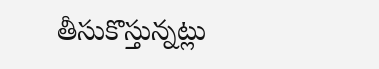తీసుకొస్తున్నట్లు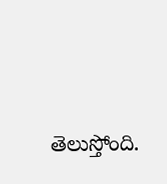తెలుస్తోంది.